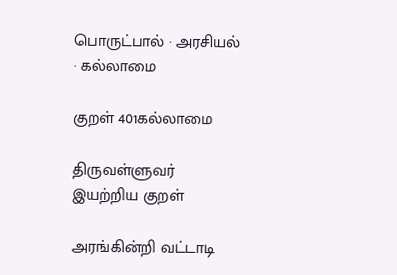பொருட்பால் · அரசியல் · கல்லாமை

குறள் 401கல்லாமை

திருவள்ளுவர் இயற்றிய குறள்

அரங்கின்றி வட்டாடி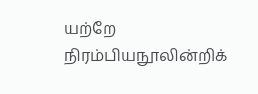யற்றே நிரம்பியநூலின்றிக்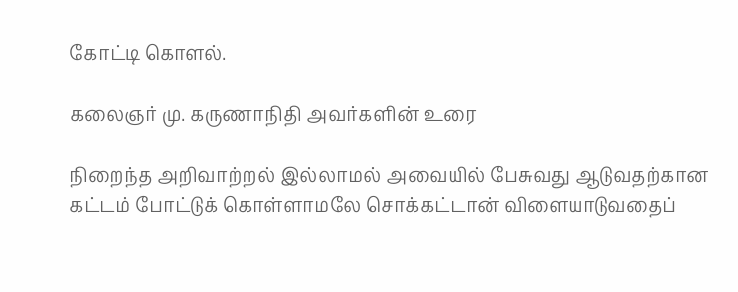கோட்டி கொளல்.

கலைஞர் மு. கருணாநிதி அவர்களின் உரை

நிறைந்த அறிவாற்றல் இல்லாமல் அவையில் பேசுவது ஆடுவதற்கான கட்டம் போட்டுக் கொள்ளாமலே சொக்கட்டான் விளையாடுவதைப்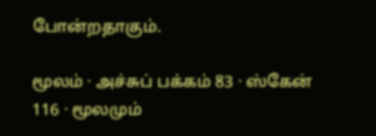போன்றதாகும்.

மூலம் · அச்சுப் பக்கம் 83 · ஸ்கேன் 116 · மூலமும்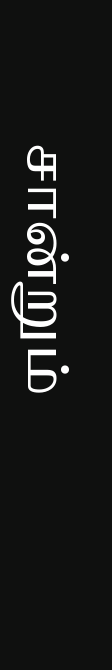சான்றும்